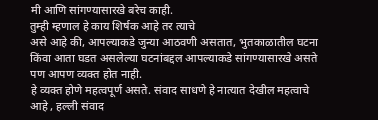मी आणि सांगण्यासारखे बरेच काही.
तुम्ही म्हणाल हे काय शिर्षक आहे तर त्याचे
असे आहे की, आपल्याकडे जुन्या आठवणी असतात, भुतकाळातील घटना किंवा आता घडत असलेल्या घटनांबद्दल आपल्याकडे सांगण्यासारखे असते पण आपण व्यक्त होत नाही.
हे व्यक्त होणे महत्वपूर्ण असते. संवाद साधणे हे नात्यात देखील महत्वाचे आहे , हल्ली संवाद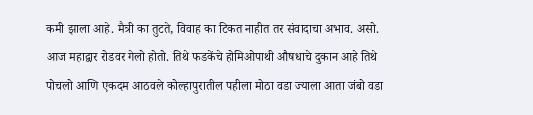कमी झाला आहे. मैत्री का तुटते, विवाह का टिकत नाहीत तर संवादाचा अभाव. असो.
आज महाद्वार रोडवर गेलो होतो. तिथे फडकेंचे होमिओपाथी औषधाचे दुकान आहे तिथे पोचलो आणि एकदम आठवले कोल्हापुरातील पहीला मोठा वडा ज्याला आता जंबो वडा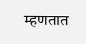म्हणतात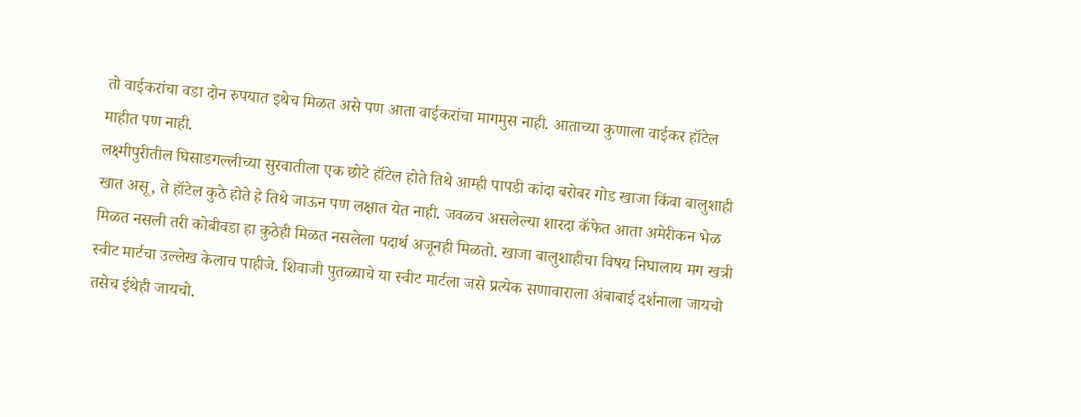तो वाईकरांचा वडा दोन रुपयात इथेच मिळत असे पण आता वाईकरांचा मागमुस नाही. आताच्या कुणाला वाईकर हॉटेल माहीत पण नाही.
लक्ष्मीपुरीतील घिसाडगल्लीच्या सुरवातीला एक छोटे हॉटेल होते तिथे आम्ही पापडी कांदा बरोबर गोड खाजा किंवा बालुशाही खात असू, ते हॉटेल कुठे होते हे तिथे जाऊन पण लक्षात येत नाही. जवळच असलेल्या शारदा कॅफेत आता अमेरीकन भेळ मिळत नसली तरी कोबीवडा हा कुठेही मिळत नसलेला पदार्थ अजूनही मिळतो. खाजा बालुशाहीचा विषय निघालाय मग खत्री स्वीट मार्टचा उल्लेख केलाच पाहीजे. शिवाजी पुतळ्याचे या स्वीट मार्टला जसे प्रत्येक सणावाराला अंबाबाई दर्शनाला जायचो तसेच ईथेही जायचो.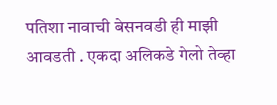पतिशा नावाची बेसनवडी ही माझी आवडती . एकदा अलिकडे गेलो तेव्हा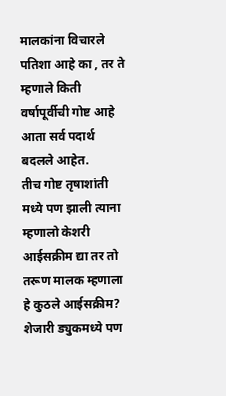मालकांना विचारले पतिशा आहे का , तर ते म्हणाले किती वर्षापूर्वीची गोष्ट आहे आता सर्व पदार्थ बदलले आहेत.
तीच गोष्ट तृषाशांती मध्ये पण झाली त्याना म्हणालो केशरी आईसक्रीम द्या तर तो तरूण मालक म्हणाला हे कुठले आईसक्रीम? शेजारी ड्युकमध्ये पण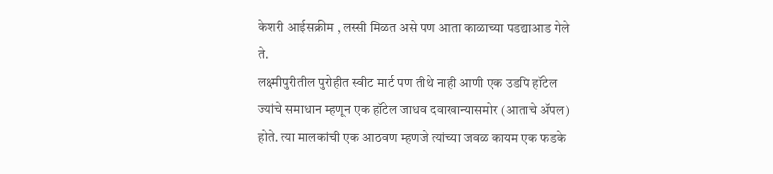केशरी आईसक्रीम , लस्सी मिळत असे पण आता काळाच्या पडद्याआड गेले ते.
लक्ष्मीपुरीतील पुरोहीत स्वीट मार्ट पण तीथे नाही आणी एक उडपि हॉटेल ज्यांचे समाधान म्हणून एक हॉटेल जाधव दवाखान्यासमोर (आताचे ॲपल) होते. त्या मालकांची एक आठवण म्हणजे त्यांच्या जवळ कायम एक फडके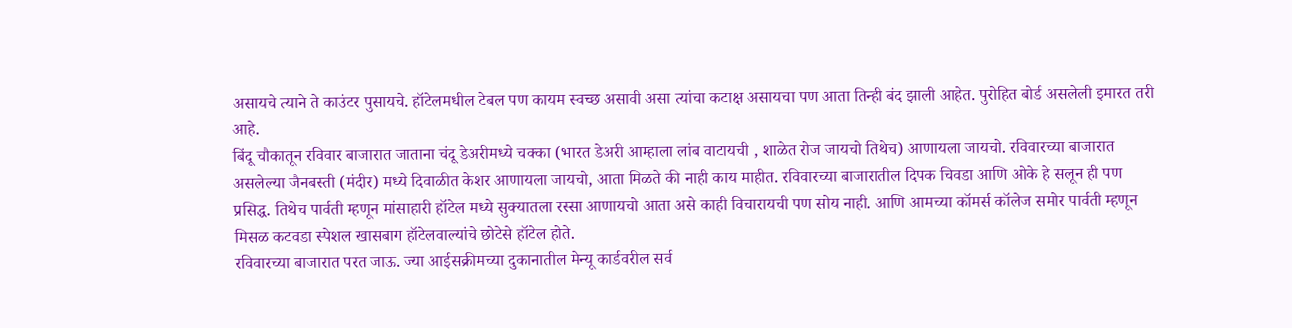असायचे त्याने ते काउंटर पुसायचे. हॉटेलमधील टेबल पण कायम स्वच्छ असावी असा त्यांचा कटाक्ष असायचा पण आता तिन्ही बंद झाली आहेत. पुरोहित बोर्ड असलेली इमारत तरी आहे.
बिंदू चौकातून रविवार बाजारात जाताना चंदू डेअरीमध्ये चक्का (भारत डेअरी आम्हाला लांब वाटायची , शाळेत रोज जायचो तिथेच) आणायला जायचो. रविवारच्या बाजारात असलेल्या जैनबस्ती (मंदीर) मध्ये दिवाळीत केशर आणायला जायचो, आता मिळते की नाही काय माहीत. रविवारच्या बाजारातील दिपक चिवडा आणि ओके हे सलून ही पण प्रसिद्ध. तिथेच पार्वती म्हणून मांसाहारी हॉटेल मध्ये सुक्यातला रस्सा आणायचो आता असे काही विचारायची पण सोय नाही. आणि आमच्या कॉमर्स कॉलेज समोर पार्वती म्हणून मिसळ कटवडा स्पेशल खासबाग हॉटेलवाल्यांचे छोटेसे हॉटेल होते.
रविवारच्या बाजारात परत जाऊ. ज्या आईसक्रीमच्या दुकानातील मेन्यू कार्डवरील सर्व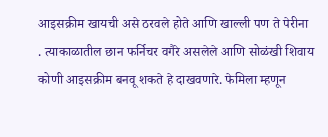आइसक्रीम खायची असे ठरवले होते आणि खाल्ली पण ते पेरीना . त्याकाळातील छान फर्निचर वगैरे असलेले आणि सोळंखी शिवाय कोणी आइसक्रीम बनवू शकते हे दाखवणारे. फेमिला म्हणून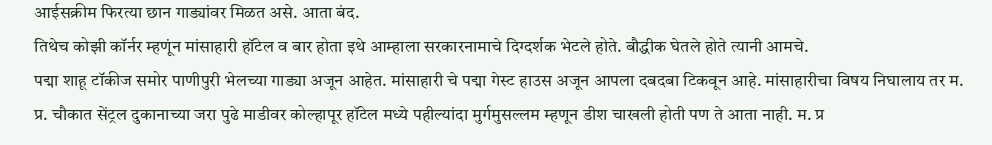आईसक्रीम फिरत्या छान गाड्यांवर मिळत असे. आता बंद.
तिथेच कोझी कॉर्नर म्हणूंन मांसाहारी हॉटेल व बार होता इथे आम्हाला सरकारनामाचे दिग्दर्शक भेटले होते. बौद्धीक घेतले होते त्यानी आमचे.
पद्मा शाहू टॉकीज समोर पाणीपुरी भेलच्या गाड्या अजून आहेत. मांसाहारी चे पद्मा गेस्ट हाउस अजून आपला दबदबा टिकवून आहे. मांसाहारीचा विषय निघालाय तर म. प्र. चौकात सेंट्रल दुकानाच्या जरा पुढे माडीवर कोल्हापूर हॉटेल मध्ये पहील्यांदा मुर्गमुसल्लम म्हणून डीश चाखली होती पण ते आता नाही. म. प्र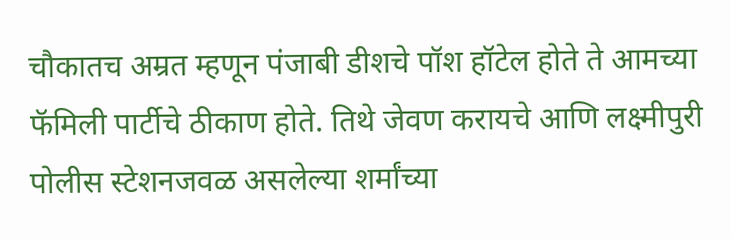चौकातच अम्रत म्हणून पंजाबी डीशचे पॉश हॉटेल होते ते आमच्या फॅमिली पार्टीचे ठीकाण होते. तिथे जेवण करायचे आणि लक्ष्मीपुरी पोलीस स्टेशनजवळ असलेल्या शर्मांच्या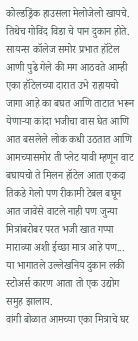कोल्डड्रिंक हाउसला मेलोजेलो खायचे. तिथेच गोविंद विडा चे पान दुकान होते.
सायन्स कॉलेज समोर प्रभात हॉटेल आणी पुढे गेले की मग आठवते आम्ही एका हॉटेलच्या दारात उभे राहायचो जागा आहे का बघत आणि ताटात भरून येणाऱ्या कांदा भजीचा वास घेत आणि आत बसलेले लोक कधी उठतात आणि आमच्यासमोर ती प्लेट यावी म्हणून वाट बघायचो ते मिलन हॉटेल आता एकदा तिकडे गेलो पण रीकामी टेबल बघून आत जावेसे वाटले नाही पण जुन्या मित्रांबरोबर परत भजी खात गप्पा माराव्या अशी ईच्छा मात्र आहे पण...
या भागातले उल्लेखनिय दुकान लकी स्टोअर्स कारण आता तो एक उद्योग समुह झालाय.
वांगी बोळात आमच्या एका मित्राचे घर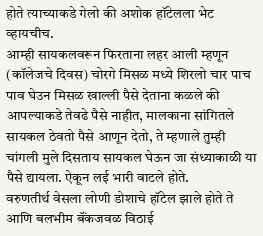होते त्याच्याकडे गेलो की अशोक हॉटेलला भेट व्हायचीच.
आम्ही सायकलवरून फिरताना लहर आली म्हणून (कॉलेजचे दिवस) चोरगे मिसळ मध्ये शिरलो चार पाच पाव घेउन मिसळ खाल्ली पैसे देताना कळले की आपल्याकडे तेवढे पैसे नाहीत, मालकाना सांगितले सायकल ठेवतो पैसे आणून देतो, ते म्हणाले तुम्ही चांगली मुले दिसताय सायकल घेऊन जा संध्याकाळी या पैसे द्यायला. ऐकून लई भारी वाटले होते.
वरुणतीर्थ वेसला लोणी डोशाचे हॉटेल झाले होते ते आणि बलभीम बॅंकजवळ विठाई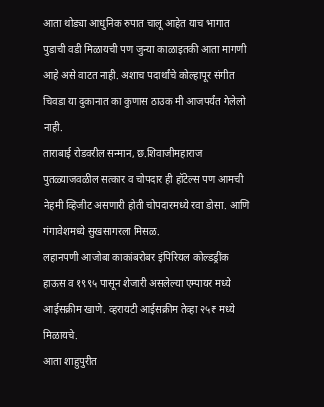आता थोड्या आधुनिक रुपात चालू आहेत याच भागात पुडाची वडी मिळायची पण जुन्या काळाइतकी आता मागणी आहे असे वाटत नाही. अशाच पदार्थांचे कोल्हापूर संगीत चिवडा या दुकानात का कुणास ठाउक मी आजपर्यंत गेलेलो नाही.
ताराबाई रोडवरील सन्मान, छ.शिवाजीमहाराज पुतळ्याजवळील सत्कार व चोपदार ही हॉटेल्स पण आमची नेहमी व्हिजीट असणारी होती चोपदारमध्ये रवा डोसा. आणि गंगावेशमध्ये सुखसागरला मिसळ.
लहानपणी आजोबा काकांबरोबर इंपिरियल कोल्डड्रींक हाऊस व १९९५ पासून शेजारी असलेल्या एम्पायर मध्ये आईसक्रीम खाणे. व्हरायटी आईसक्रीम तेव्हा २५₹ मध्ये मिळायचे.
आता शाहुपुरीत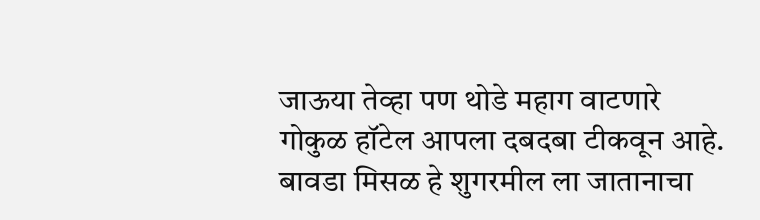जाऊया तेव्हा पण थोडे महाग वाटणारे गोकुळ हॉटेल आपला दबदबा टीकवून आहे.
बावडा मिसळ हे शुगरमील ला जातानाचा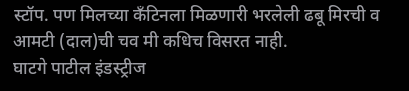स्टॉप. पण मिलच्या कॅंटिनला मिळणारी भरलेली ढबू मिरची व आमटी (दाल)ची चव मी कधिच विसरत नाही.
घाटगे पाटील इंडस्ट्रीज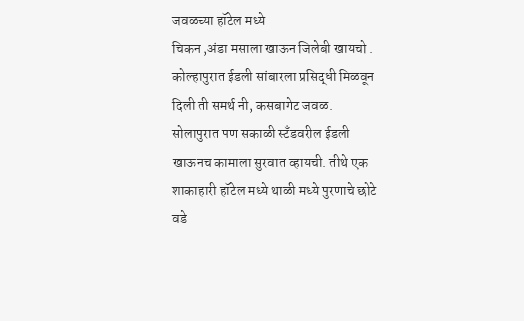जवळच्या हॉटेल मध्ये
चिकन ,अंडा मसाला खाऊन जिलेबी खायचो .
कोल्हापुरात ईडली सांबारला प्रसिद्धी मिळवून दिली ती समर्थ नी, कसबागेट जवळ.
सोलापुरात पण सकाळी स्टॅंडवरील ईडली खाऊनच कामाला सुरवात व्हायची. तीथे एक शाकाहारी हॉटेल मध्ये थाळी मध्ये पुरणाचे छोटे वडे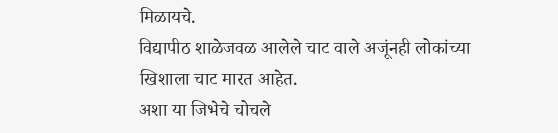मिळायचे.
विद्यापीठ शाळेजवळ आलेले चाट वाले अजूंनही लोकांच्या खिशाला चाट मारत आहेत.
अशा या जिभेचे चोचले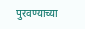पुरवण्याच्या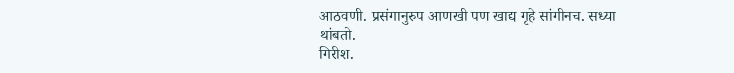आठवणी. प्रसंगानुरुप आणखी पण खाद्य गृहे सांगीनच. सध्या थांबतो.
गिरीश.